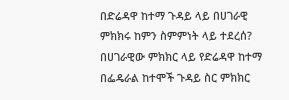በድሬዳዋ ከተማ ጉዳይ ላይ በሀገራዊ ምክክሩ ከምን ስምምነት ላይ ተደረሰ?
በሀገራዊው ምክክር ላይ የድሬዳዋ ከተማ በፌዴራል ከተሞች ጉዳይ ስር ምክክር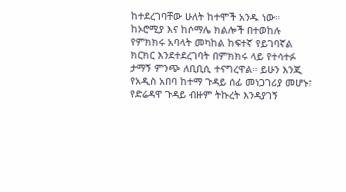ከተደረገባቸው ሁለት ከተሞች አንዱ ነው። ከኦሮሚያ እና ከሶማሌ ክልሎች በተወከሉ የምክክሩ አባላት መካከል ከፍተኛ የይገባኛል ክርክር እንደተደረገባት በምክክሩ ላይ የተሳተፉ ታማኝ ምንጭ ለቢቢሲ ተናግረዋል። ይሁን እንጂ የአዲስ አበባ ከተማ ጉዳይ ሰፊ መነጋገሪያ መሆኑ፣ የድሬዳዋ ጉዳይ ብዙም ትኩረት እንዳያገኝ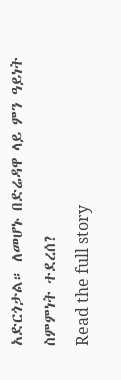አድርጎታል። ለመሆኑ በድሬዳዋ ላይ ምን ዓይነት ስምምነት ተደረሰ?
Read the full story